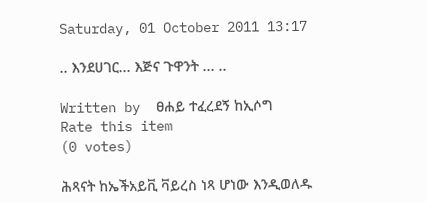Saturday, 01 October 2011 13:17

.. እንደሀገር... እጅና ጉዋንት ... ..

Written by  ፀሐይ ተፈረደኝ ከኢሶግ
Rate this item
(0 votes)

ሕጻናት ከኤችአይቪ ቫይረስ ነጻ ሆነው እንዲወለዱ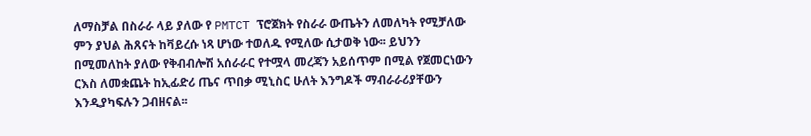ለማስቻል በስራራ ላይ ያለው የ PMTCT ፕሮጀክት የስራራ ውጤትን ለመለካት የሚቻለው ምን ያህል ሕጸናት ከቫይረሱ ነጻ ሆነው ተወለዱ የሚለው ሲታወቅ ነው፡፡ ይህንን በሚመለከት ያለው የቅብብሎሽ አሰራራር የተሟላ መረጃን አይሰጥም በሚል የጀመርነውን ርእስ ለመቋጨት ከኢፊድሪ ጤና ጥበቃ ሚኒስር ሁለት እንግዶች ማብራራሪያቸውን እንዲያካፍሉን ጋብዘናል፡፡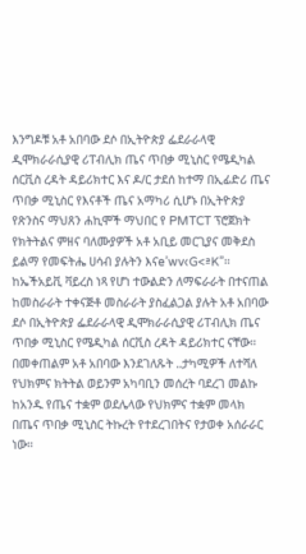እንግዶቹ አቶ አበባው ደሶ በኢትዮጵያ ፌደራራላዊ ዲሞክራራሲያዊ ሪፐብሊክ ጤና ጥበቃ ሚኒስር የሜዲካል ሰርቪስ ረዳት ዳይሪክተር እና ዶ/ር ታደሰ ከተማ በኢፊድሪ ጤና ጥበቃ ሚኒስር የእናቶች ጤና አማካሪ ሲሆኑ በኢትዮጵያ የጽንስና ማህጸን ሐኪሞች ማህበር የ PMTCT ፕሮጀክት የክትትልና ምዘና ባለሙያዎች አቶ አቢይ መርጊያና መቅደስ ይልማ የመፍትሔ ሀሳብ ያሉትን እናe’wv‹G<ªK”፡፡
ከኤችአይቪ ቫይረስ ነጻ የሆነ ተውልድን ለማፍራራት በተናጠል ከመስራራት ተቀናጅቶ መስራራት ያስፈልጋል ያሉት አቶ አበባው ደሶ በኢትዮጵያ ፌደራራላዊ ዲሞክራራሲያዊ ሪፐብሊክ ጤና ጥበቃ ሚኒስር የሜዲካል ሰርቪስ ረዳት ዳይሪክተር ናቸው፡፡ በመቀጠልም አቶ አበባው እንደገለጹት ..ታካሚዎች ለተሻለ የህክምና ክትትል ወይንም አካባቢን መሰረት ባደረገ መልኩ ከአንዱ የጤና ተቋም ወደሌላው የህክምና ተቋም መላክ በጤና ጥበቃ ሚኒስር ትኩረት የተደረገበትና የታወቀ አሰራራር ነው፡፡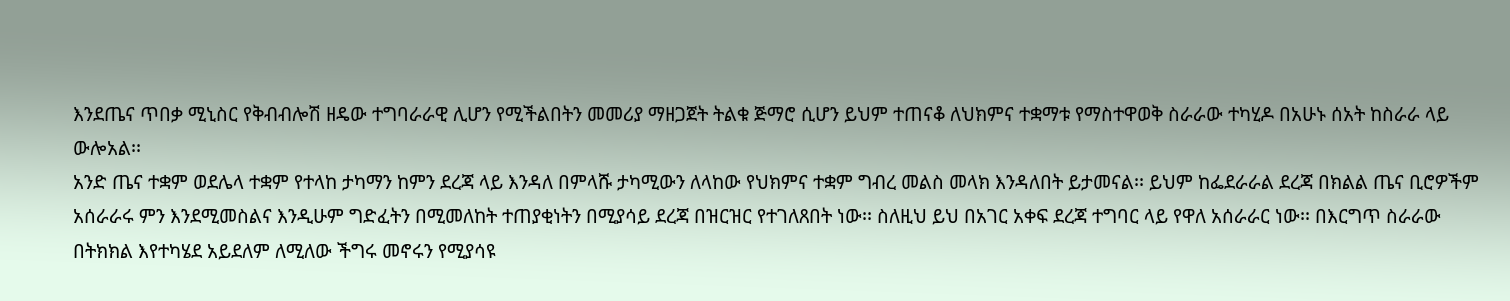እንደጤና ጥበቃ ሚኒስር የቅብብሎሽ ዘዴው ተግባራራዊ ሊሆን የሚችልበትን መመሪያ ማዘጋጀት ትልቁ ጅማሮ ሲሆን ይህም ተጠናቆ ለህክምና ተቋማቱ የማስተዋወቅ ስራራው ተካሂዶ በአሁኑ ሰአት ከስራራ ላይ ውሎአል፡፡
አንድ ጤና ተቋም ወደሌላ ተቋም የተላከ ታካማን ከምን ደረጃ ላይ እንዳለ በምላሹ ታካሚውን ለላከው የህክምና ተቋም ግብረ መልስ መላክ እንዳለበት ይታመናል፡፡ ይህም ከፌደራራል ደረጃ በክልል ጤና ቢሮዎችም አሰራራሩ ምን እንደሚመስልና እንዲሁም ግድፈትን በሚመለከት ተጠያቂነትን በሚያሳይ ደረጃ በዝርዝር የተገለጸበት ነው፡፡ ስለዚህ ይህ በአገር አቀፍ ደረጃ ተግባር ላይ የዋለ አሰራራር ነው፡፡ በእርግጥ ስራራው በትክክል እየተካሄደ አይደለም ለሚለው ችግሩ መኖሩን የሚያሳዩ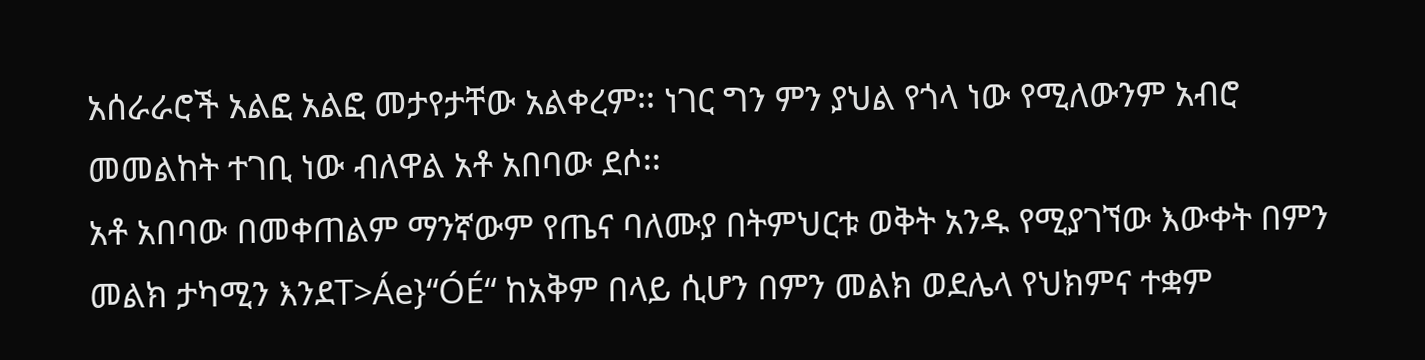አሰራራሮች አልፎ አልፎ መታየታቸው አልቀረም፡፡ ነገር ግን ምን ያህል የጎላ ነው የሚለውንም አብሮ መመልከት ተገቢ ነው ብለዋል አቶ አበባው ደሶ፡፡
አቶ አበባው በመቀጠልም ማንኛውም የጤና ባለሙያ በትምህርቱ ወቅት አንዱ የሚያገኘው እውቀት በምን መልክ ታካሚን እንደT>Áe}“ÓÉ“ ከአቅም በላይ ሲሆን በምን መልክ ወደሌላ የህክምና ተቋም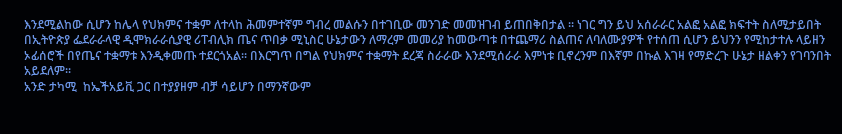እንደሚልከው ሲሆን ከሌላ የህክምና ተቋም ለተላከ ሕመምተኛም ግብረ መልሱን በተገቢው መንገድ መመዝገብ ይጠበቅበታል ፡፡ ነገር ግን ይህ አሰራራር አልፎ አልፎ ክፍተት ስለሚታይበት በኢትዮጵያ ፌደራራላዊ ዲሞክራራሲያዊ ሪፐብሊክ ጤና ጥበቃ ሚኒስር ሁኔታውን ለማረም መመሪያ ከመውጣቱ በተጨማሪ ስልጠና ለባለሙያዎች የተሰጠ ሲሆን ይህንን የሚከታተሉ ላይዘን ኦፊሰሮች በየጤና ተቋማቱ እንዲቀመጡ ተደርጎአል፡፡ በእርግጥ በግል የህክምና ተቋማት ደረጃ ስራራው እንደሚሰራራ እምነቱ ቢኖረንም በእኛም በኩል እገዛ የማድረጉ ሁኔታ ዘልቀን የገባንበት አይደለም፡፡
አንድ ታካሚ  ከኤችአይቪ ጋር በተያያዘም ብቻ ሳይሆን በማንኛውም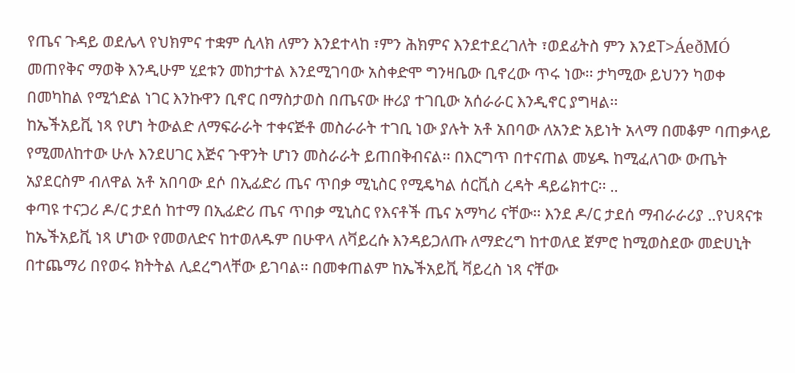የጤና ጉዳይ ወደሌላ የህክምና ተቋም ሲላክ ለምን እንደተላከ ፣ምን ሕክምና እንደተደረገለት ፣ወደፊትስ ምን እንደT>ÁeðMÓ መጠየቅና ማወቅ እንዲሁም ሂደቱን መከታተል እንደሚገባው አስቀድሞ ግንዛቤው ቢኖረው ጥሩ ነው፡፡ ታካሚው ይህንን ካወቀ በመካከል የሚጎድል ነገር እንኩዋን ቢኖር በማስታወስ በጤናው ዙሪያ ተገቢው አሰራራር እንዲኖር ያግዛል፡፡
ከኤችአይቪ ነጻ የሆነ ትውልድ ለማፍራራት ተቀናጅቶ መስራራት ተገቢ ነው ያሉት አቶ አበባው ለአንድ አይነት አላማ በመቆም ባጠቃላይ የሚመለከተው ሁሉ እንደሀገር እጅና ጉዋንት ሆነን መስራራት ይጠበቅብናል፡፡ በእርግጥ በተናጠል መሄዱ ከሚፈለገው ውጤት አያደርስም ብለዋል አቶ አበባው ደሶ በኢፊድሪ ጤና ጥበቃ ሚኒስር የሚዴካል ሰርቪስ ረዳት ዳይሬክተር፡፡ ..
ቀጣዩ ተናጋሪ ዶ/ር ታደሰ ከተማ በኢፊድሪ ጤና ጥበቃ ሚኒስር የእናቶች ጤና አማካሪ ናቸው፡፡ እንደ ዶ/ር ታደሰ ማብራራሪያ ..የህጻናቱ ከኤችአይቪ ነጻ ሆነው የመወለድና ከተወለዱም በሁዋላ ለቫይረሱ እንዳይጋለጡ ለማድረግ ከተወለደ ጀምሮ ከሚወስደው መድሀኒት በተጨማሪ በየወሩ ክትትል ሊደረግላቸው ይገባል፡፡ በመቀጠልም ከኤችአይቪ ቫይረስ ነጻ ናቸው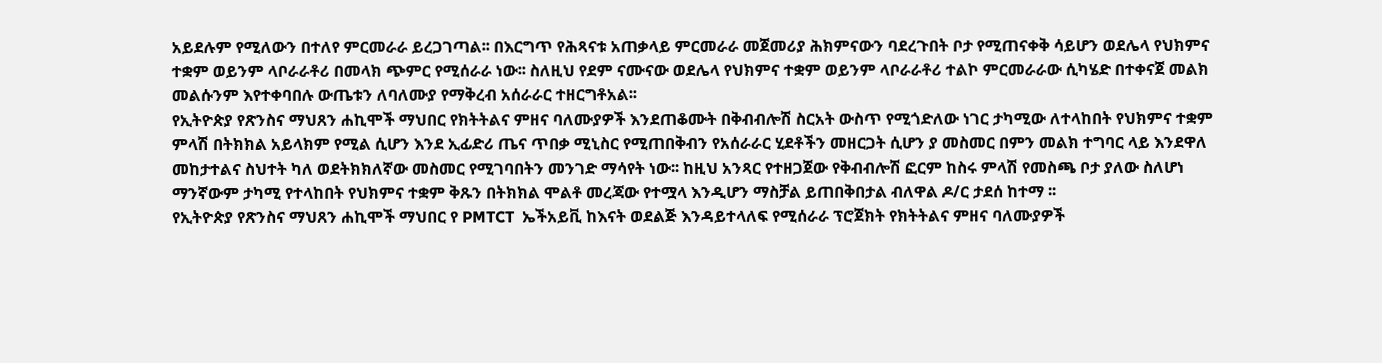አይደሉም የሚለውን በተለየ ምርመራራ ይረጋገጣል፡፡ በእርግጥ የሕጻናቱ አጠቃላይ ምርመራራ መጀመሪያ ሕክምናውን ባደረጉበት ቦታ የሚጠናቀቅ ሳይሆን ወደሌላ የህክምና ተቋም ወይንም ላቦራራቶሪ በመላክ ጭምር የሚሰራራ ነው፡፡ ስለዚህ የደም ናሙናው ወደሌላ የህክምና ተቋም ወይንም ላቦራራቶሪ ተልኮ ምርመራራው ሲካሄድ በተቀናጀ መልክ መልሱንም እየተቀባበሉ ውጤቱን ለባለሙያ የማቅረብ አሰራራር ተዘርግቶአል፡፡
የኢትዮጵያ የጽንስና ማህጸን ሐኪሞች ማህበር የክትትልና ምዘና ባለሙያዎች እንደጠቆሙት በቅብብሎሽ ስርአት ውስጥ የሚጎድለው ነገር ታካሚው ለተላከበት የህክምና ተቋም ምላሽ በትክክል አይላክም የሚል ሲሆን እንደ ኢፊድሪ ጤና ጥበቃ ሚኒስር የሚጠበቅብን የአሰራራር ሂደቶችን መዘርጋት ሲሆን ያ መስመር በምን መልክ ተግባር ላይ እንደዋለ መከታተልና ስህተት ካለ ወደትክክለኛው መስመር የሚገባበትን መንገድ ማሳየት ነው፡፡ ከዚህ አንጻር የተዘጋጀው የቅብብሎሽ ፎርም ከስሩ ምላሽ የመስጫ ቦታ ያለው ስለሆነ ማንኛውም ታካሚ የተላከበት የህክምና ተቋም ቅጹን በትክክል ሞልቶ መረጃው የተሟላ እንዲሆን ማስቻል ይጠበቅበታል ብለዋል ዶ/ር ታደሰ ከተማ ፡፡
የኢትዮጵያ የጽንስና ማህጸን ሐኪሞች ማህበር የ PMTCT  ኤችአይቪ ከእናት ወደልጅ እንዳይተላለፍ የሚሰራራ ፕሮጀክት የክትትልና ምዘና ባለሙያዎች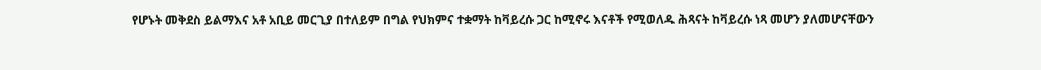የሆኑት መቅደስ ይልማእና አቶ አቢይ መርጊያ በተለይም በግል የህክምና ተቋማት ከቫይረሱ ጋር ከሚኖሩ እናቶች የሚወለዱ ሕጻናት ከቫይረሱ ነጻ መሆን ያለመሆናቸውን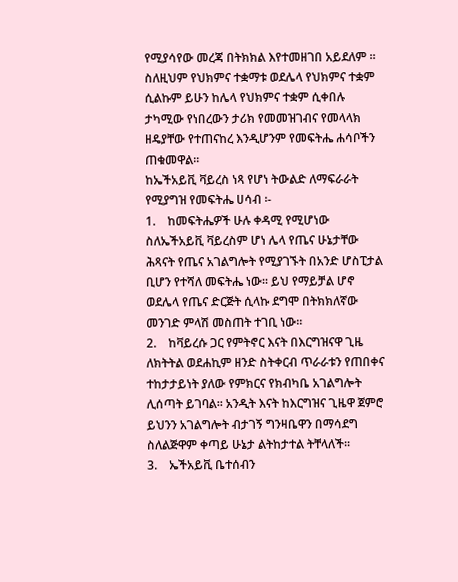የሚያሳየው መረጃ በትክክል እየተመዘገበ አይደለም ፡፡ ስለዚህም የህክምና ተቋማቱ ወደሌላ የህክምና ተቋም ሲልኩም ይሁን ከሌላ የህክምና ተቋም ሲቀበሉ ታካሚው የነበረውን ታሪክ የመመዝገብና የመላላክ ዘዴያቸው የተጠናከረ እንዲሆንም የመፍትሔ ሐሳቦችን ጠቁመዋል፡፡
ከኤችአይቪ ቫይረስ ነጻ የሆነ ትውልድ ለማፍራራት የሚያግዝ የመፍትሔ ሀሳብ ፡-
1.    ከመፍትሔዎች ሁሉ ቀዳሚ የሚሆነው ስለኤችአይቪ ቫይረስም ሆነ ሌላ የጤና ሁኔታቸው ሕጻናት የጤና አገልግሎት የሚያገኙት በአንድ ሆስፒታል ቢሆን የተሻለ መፍትሔ ነው፡፡ ይህ የማይቻል ሆኖ ወደሌላ የጤና ድርጅት ሲላኩ ደግሞ በትክክለኛው መንገድ ምላሽ መስጠት ተገቢ ነው፡፡
2.    ከቫይረሱ ጋር የምትኖር እናት በእርግዝናዋ ጊዜ ለክትትል ወደሐኪም ዘንድ ስትቀርብ ጥራራቱን የጠበቀና ተከታታይነት ያለው የምክርና የክብካቤ አገልግሎት ሊሰጣት ይገባል፡፡ አንዲት እናት ከእርግዝና ጊዜዋ ጀምሮ ይህንን አገልግሎት ብታገኝ ግንዛቤዋን በማሳደግ ስለልጅዋም ቀጣይ ሁኔታ ልትከታተል ትቸላለች፡፡
3.    ኤችአይቪ ቤተሰብን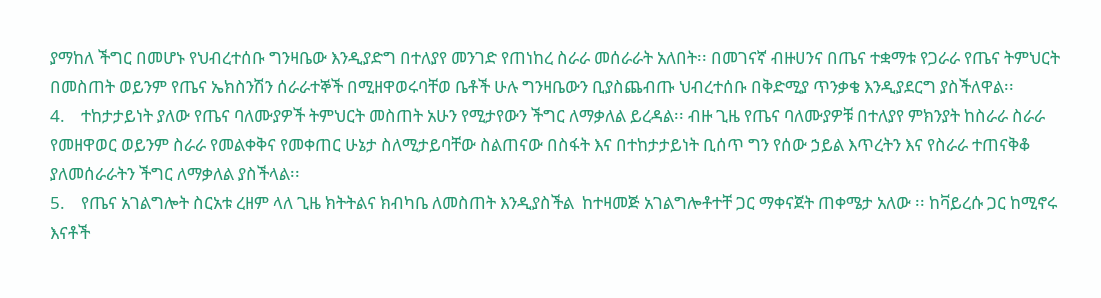ያማከለ ችግር በመሆኑ የህብረተሰቡ ግንዛቤው እንዲያድግ በተለያየ መንገድ የጠነከረ ስራራ መሰራራት አለበት፡፡ በመገናኛ ብዙሀንና በጤና ተቋማቱ የጋራራ የጤና ትምህርት በመስጠት ወይንም የጤና ኤክስንሽን ሰራራተኞች በሚዘዋወሩባቸወ ቤቶች ሁሉ ግንዛቤውን ቢያስጨብጡ ህብረተሰቡ በቅድሚያ ጥንቃቄ እንዲያደርግ ያስችለዋል፡፡
4.    ተከታታይነት ያለው የጤና ባለሙያዎች ትምህርት መስጠት አሁን የሚታየውን ችግር ለማቃለል ይረዳል፡፡ ብዙ ጊዜ የጤና ባለሙያዎቹ በተለያየ ምክንያት ከስራራ ስራራ የመዘዋወር ወይንም ስራራ የመልቀቅና የመቀጠር ሁኔታ ስለሚታይባቸው ስልጠናው በስፋት እና በተከታታይነት ቢሰጥ ግን የሰው ኃይል እጥረትን እና የስራራ ተጠናቅቆ ያለመሰራራትን ችግር ለማቃለል ያስችላል፡፡
5.    የጤና አገልግሎት ስርአቱ ረዘም ላለ ጊዜ ክትትልና ክብካቤ ለመስጠት እንዲያስችል  ከተዛመጅ አገልግሎቶተቸ ጋር ማቀናጀት ጠቀሜታ አለው ፡፡ ከቫይረሱ ጋር ከሚኖሩ እናቶች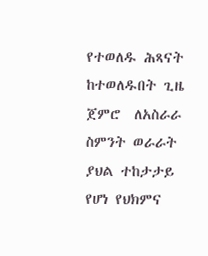የተወለዱ ሕጻናት ከተወለዱበት ጊዜ ጀምሮ  ለአስራራ ስምንት ወራራት ያህል ተከታታይ የሆነ የህክምና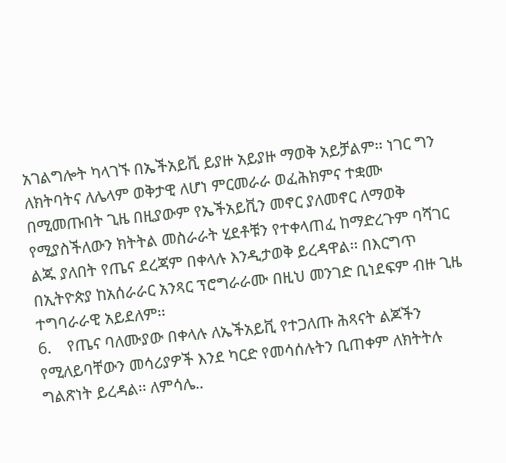አገልግሎት ካላገኙ በኤችአይቪ ይያዙ አይያዙ ማወቅ አይቻልም፡፡ ነገር ግን ለክትባትና ለሌላም ወቅታዊ ለሆነ ምርመራራ ወፈሕክምና ተቋሙ በሚመጡበት ጊዜ በዚያውም የኤችአይቪን መኖር ያለመኖር ለማወቅ የሚያስችለውን ክትትል መስራራት ሂደቶቹን የተቀላጠፈ ከማድረጉም ባሻገር ልጁ ያለበት የጤና ደረጃም በቀላሉ እንዲታወቅ ይረዳዋል፡፡ በእርግጥ በኢትዮጵያ ከአሰራራር አንጻር ፕሮግራራሙ በዚህ መንገድ ቢነደፍም ብዙ ጊዜ ተግባራራዊ አይደለም፡፡
6.    የጤና ባለሙያው በቀላሉ ለኤችአይቪ የተጋለጡ ሕጻናት ልጆችን የሚለይባቸውን መሳሪያዎች እንደ ካርድ የመሳሰሉትን ቢጠቀም ለክትትሉ ግልጽነት ይረዳል፡፡ ለምሳሌ..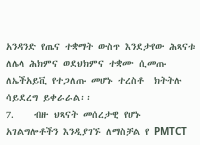አንዳንድ የጤና ተቋማት ውስጥ እንደታየው ሕጻናቱ ለሌላ ሕክምና ወደህክምና ተቋሙ ሲመጡ ለኤችአይቪ የተጋለጡ መሆኑ ተረስቶ  ክትትሉ ሳይደረግ ይቀራራል፡፡
7.    ብዙ ህጻናት መሰረታዊ የሆኑ አገልግሎቶችን እንዲያገኙ ለማስቻል የ PMTCT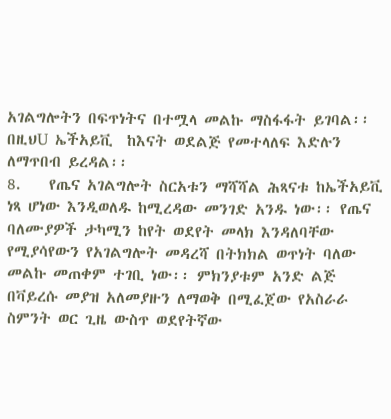አገልግሎትን በፍጥነትና በተሟላ መልኩ ማስፋፋት ይገባል፡፡በዚህU ኤችአይቪ  ከእናት ወደልጅ የመተላለፍ እድሉን ለማጥበብ ይረዳል፡፡
8.    የጤና አገልግሎት ስርአቱን ማሻሻል ሕጻናቱ ከኤችአይቪ ነጻ ሆነው እንዲወለዱ ከሚረዳው መንገድ አንዱ ነው፡፡ የጤና ባለሙያዎች ታካሚን ከየት ወደየት መላክ እንዳለባቸው የሚያሳየውን የአገልግሎት መዳረሻ በትክክል ወጥነት ባለው መልኩ መጠቀም ተገቢ ነው፡፡ ምክንያቱም አንድ ልጅ በቫይረሱ መያዝ አለመያዙን ለማወቅ በሚፈጀው የአስራራ ስምንት ወር ጊዜ ውስጥ ወደየትኛው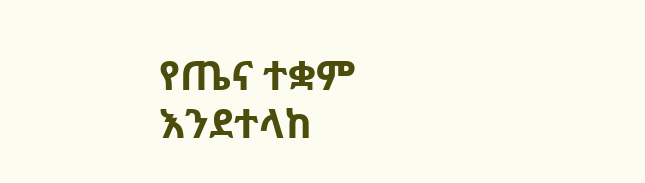የጤና ተቋም እንደተላከ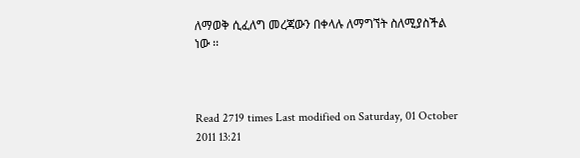ለማወቅ ሲፈለግ መረጃውን በቀላሉ ለማግኘት ስለሚያስችል ነው ፡፡



Read 2719 times Last modified on Saturday, 01 October 2011 13:21